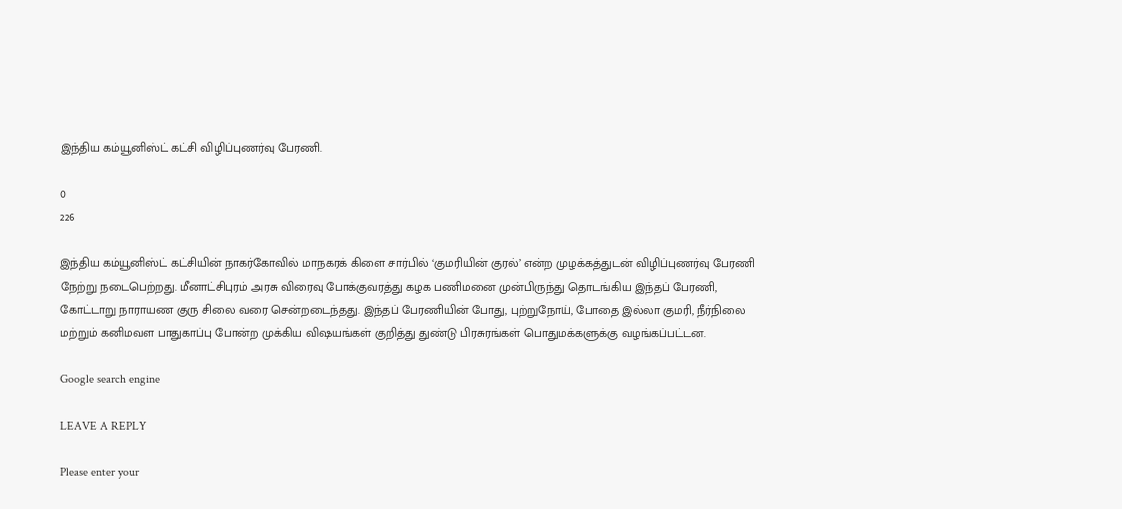இந்திய கம்யூனிஸ்ட் கட்சி விழிப்புணர்வு பேரணி.

0
226

இந்திய கம்யூனிஸ்ட் கட்சியின் நாகர்கோவில் மாநகரக் கிளை சார்பில் ‘குமரியின் குரல்’ என்ற முழக்கத்துடன் விழிப்புணர்வு பேரணி நேற்று நடைபெற்றது. மீனாட்சிபுரம் அரசு விரைவு போக்குவரத்து கழக பணிமனை முன்பிருந்து தொடங்கிய இந்தப் பேரணி, கோட்டாறு நாராயண குரு சிலை வரை சென்றடைந்தது. இந்தப் பேரணியின் போது, புற்றுநோய், போதை இல்லா குமரி, நீர்நிலை மற்றும் கனிமவள பாதுகாப்பு போன்ற முக்கிய விஷயங்கள் குறித்து துண்டு பிரசுரங்கள் பொதுமக்களுக்கு வழங்கப்பட்டன.

Google search engine

LEAVE A REPLY

Please enter your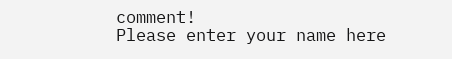comment!
Please enter your name here